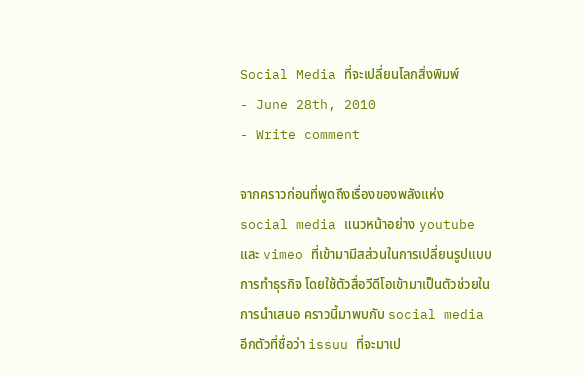Social Media ที่จะเปลี่ยนโลกสิ่งพิมพ์
- June 28th, 2010
- Write comment

จากคราวก่อนที่พูดถึงเรื่องของพลังแห่ง social media แนวหน้าอย่าง youtube และ vimeo ที่เข้ามามีสส่วนในการเปลี่ยนรูปแบบการทำธุรกิจ โดยใช้ตัวสื่อวีดีโอเข้ามาเป็นตัวช่วยในการนำเสนอ คราวนี้มาพบกับ social media อีกตัวที่ชื่อว่า issuu ที่จะมาเป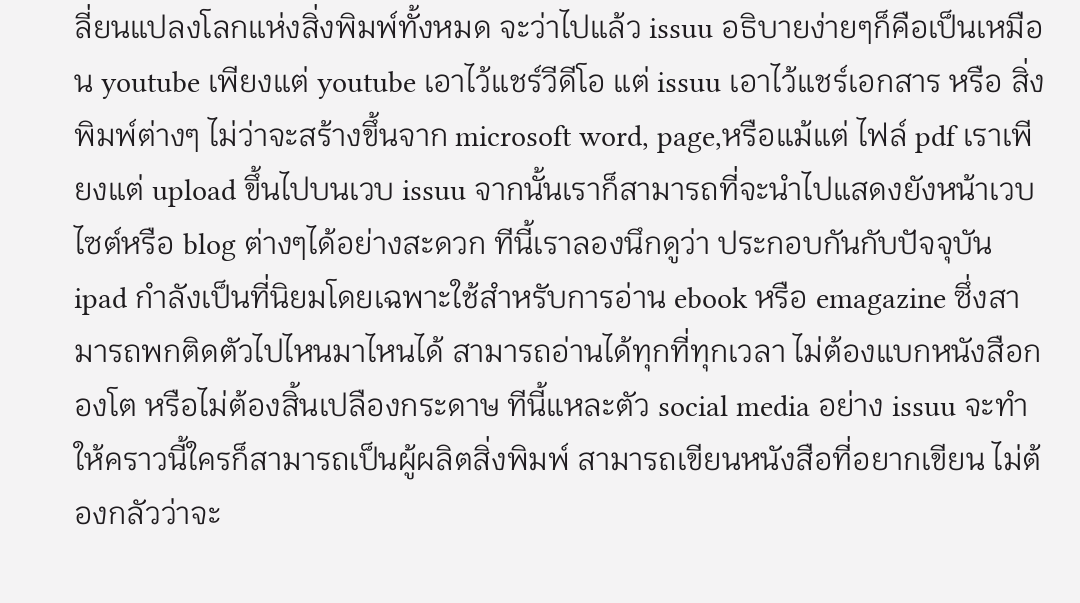ลี่ยนแปลงโลกแห่งสิ่งพิมพ์ทั้งหมด จะว่าไปแล้ว issuu อธิบายง่ายๆก็คือเป็นเหมือน youtube เพียงแต่ youtube เอาไว้แชร์วีดีโอ แต่ issuu เอาไว้แชร์เอกสาร หรือ สิ่งพิมพ์ต่างๆ ไม่ว่าจะสร้างขึ้นจาก microsoft word, page,หรือแม้แต่ ไฟล์ pdf เราเพียงแต่ upload ขึ้นไปบนเวบ issuu จากนั้นเราก็สามารถที่จะนำไปแสดงยังหน้าเวบไซต์หรือ blog ต่างๆได้อย่างสะดวก ทีนี้เราลองนึกดูว่า ประกอบกันกับปัจจุบัน ipad กำลังเป็นที่นิยมโดยเฉพาะใช้สำหรับการอ่าน ebook หรือ emagazine ซึ่งสามารถพกติดตัวไปไหนมาไหนได้ สามารถอ่านได้ทุกที่ทุกเวลา ไม่ต้องแบกหนังสือกองโต หรือไม่ต้องสิ้นเปลืองกระดาษ ทีนี้แหละตัว social media อย่าง issuu จะทำให้คราวนี้ใครก็สามารถเป็นผู้ผลิตสิ่งพิมพ์ สามารถเขียนหนังสือที่อยากเขียน ไม่ต้องกลัวว่าจะ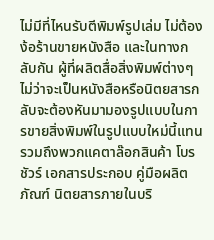ไม่มีที่ไหนรับตีพิมพ์รูปเล่ม ไม่ต้องง้อร้านขายหนังสือ และในทางกลับกัน ผู้ที่ผลิตสื่อสิ่งพิมพ์ต่างๆไม่ว่าจะเป็นหนังสือหรือนิตยสารกลับจะต้องหันมามองรูปแบบในการขายสิ่งพิมพ์ในรูปแบบใหม่นี้แทนรวมถึงพวกแคตาล๊อกสินค้า โบรชัวร์ เอกสารประกอบ คู่มือผลิตภัณฑ์ นิตยสารภายในบริ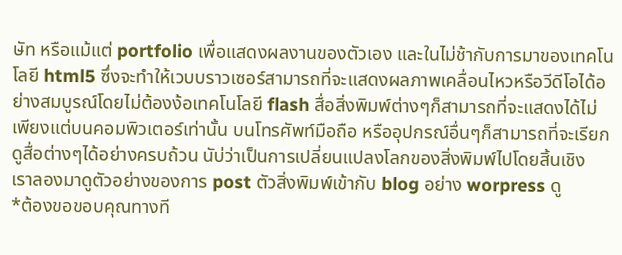ษัท หรือแม้แต่ portfolio เพื่อแสดงผลงานของตัวเอง และในไม่ช้ากับการมาของเทคโนโลยี html5 ซึ่งจะทำให้เวบบราวเซอร์สามารถที่จะแสดงผลภาพเคลื่อนไหวหรือวีดีโอได้อย่างสมบูรณ์โดยไม่ต้องง้อเทคโนโลยี flash สื่อสิ่งพิมพ์ต่างๆก็สามารถที่จะแสดงได้ไม่เพียงแต่บนคอมพิวเตอร์เท่านั้น บนโทรศัพท์มือถือ หรืออุปกรณ์อื่นๆก็สามารถที่จะเรียกดูสื่อต่างๆได้อย่างครบถ้วน นับ่ว่าเป็นการเปลี่ยนแปลงโลกของสิ่งพิมพ์ไปโดยสิ้นเชิง
เราลองมาดูตัวอย่างของการ post ตัวสิ่งพิมพ์เข้ากับ blog อย่าง worpress ดู
*ต้องขอขอบคุณทางที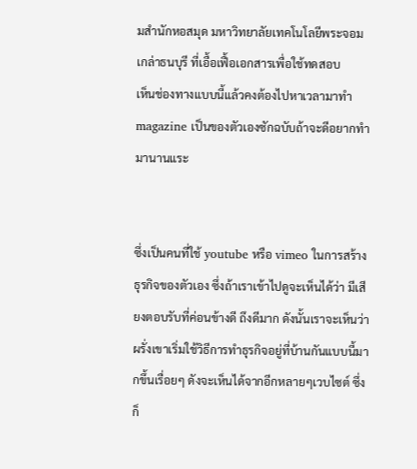มสำนักหอสมุด มหาวิทยาลัยเทคโนโลยีพระจอมเกล่าธนบุรี ที่เอื้อเฟื้อเอกสารเพื่อใช้ทดสอบ
เห็นช่องทางแบบนี้แล้วคงต้องไปหาเวลามาทำ magazine เป็นของตัวเองซักฉบับถ้าจะดีอยากทำมานานแระ


ซึ่งเป็นคนที่ใช้ youtube หรือ vimeo ในการสร้างธุรกิจของตัวเอง ซึ่งถ้าเราเข้าไปดูจะเห็นได้ว่า มีเสียงตอบรับที่ค่อนข้างดี ถึงดีมาก ดังนั้นเราจะเห็นว่าผรั่งเขาเริ่มใช้วิธีการทำธุรกิจอยู่ที่บ้านกันแบบนี้มากขึ้นเรื่อยๆ ดังจะเห็นได้จากอีกหลายๆเวบไซต์ ซึ่งก็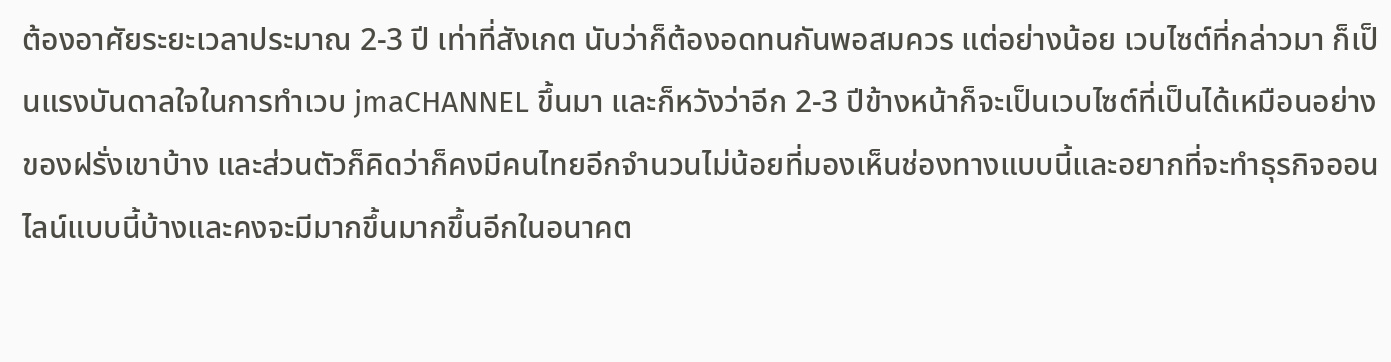ต้องอาศัยระยะเวลาประมาณ 2-3 ปี เท่าที่สังเกต นับว่าก็ต้องอดทนกันพอสมควร แต่อย่างน้อย เวบไซต์ที่กล่าวมา ก็เป็นแรงบันดาลใจในการทำเวบ jmaCHANNEL ขึ้นมา และก็หวังว่าอีก 2-3 ปีข้างหน้าก็จะเป็นเวบไซต์ที่เป็นได้เหมือนอย่างของฝรั่งเขาบ้าง และส่วนตัวก็คิดว่าก็คงมีคนไทยอีกจำนวนไม่น้อยที่มองเห็นช่องทางแบบนี้และอยากที่จะทำธุรกิจออนไลน์แบบนี้บ้างและคงจะมีมากขึ้นมากขึ้นอีกในอนาคต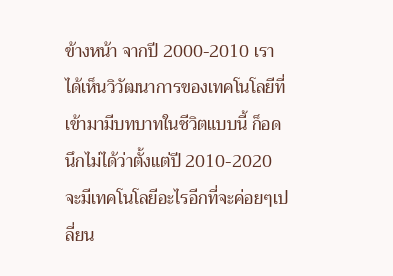ข้างหน้า จากปี 2000-2010 เราได้เห็นวิวัฒนาการของเทคโนโลยีที่เข้ามามีบทบาทในชีวิตแบบนี้ ก็อดนึกไม่ได้ว่าตั้งแต่ปี 2010-2020 จะมีเทคโนโลยีอะไรอีกที่จะค่อยๆเปลี่ยน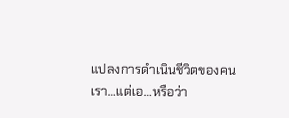แปลงการดำเนินชีวิตของคนเรา…แต่เอ…หรือว่า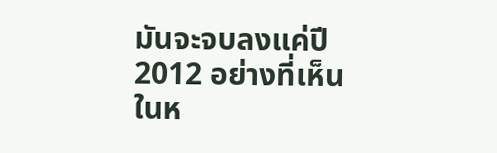มันจะจบลงแค่ปี 2012 อย่างที่เห็นในห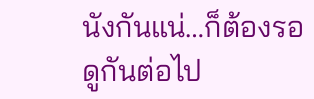นังกันแน่…ก็ต้องรอดูกันต่อไป